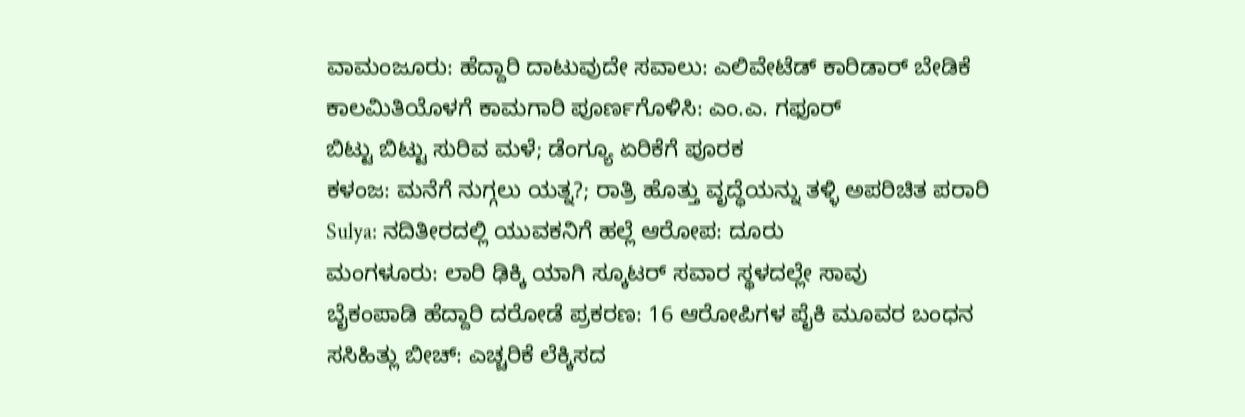ವಾಮಂಜೂರು: ಹೆದ್ದಾರಿ ದಾಟುವುದೇ ಸವಾಲು: ಎಲಿವೇಟೆಡ್ ಕಾರಿಡಾರ್ ಬೇಡಿಕೆ
ಕಾಲಮಿತಿಯೊಳಗೆ ಕಾಮಗಾರಿ ಪೂರ್ಣಗೊಳಿಸಿ: ಎಂ.ಎ. ಗಫೂರ್
ಬಿಟ್ಟು ಬಿಟ್ಟು ಸುರಿವ ಮಳೆ; ಡೆಂಗ್ಯೂ ಏರಿಕೆಗೆ ಪೂರಕ
ಕಳಂಜ: ಮನೆಗೆ ನುಗ್ಗಲು ಯತ್ನ?; ರಾತ್ರಿ ಹೊತ್ತು ವೃದ್ಧೆಯನ್ನು ತಳ್ಳಿ ಅಪರಿಚಿತ ಪರಾರಿ
Sulya: ನದಿತೀರದಲ್ಲಿ ಯುವಕನಿಗೆ ಹಲ್ಲೆ ಆರೋಪ: ದೂರು
ಮಂಗಳೂರು: ಲಾರಿ ಢಿಕ್ಕಿ ಯಾಗಿ ಸ್ಕೂಟರ್ ಸವಾರ ಸ್ಥಳದಲ್ಲೇ ಸಾವು
ಬೈಕಂಪಾಡಿ ಹೆದ್ದಾರಿ ದರೋಡೆ ಪ್ರಕರಣ: 16 ಆರೋಪಿಗಳ ಪೈಕಿ ಮೂವರ ಬಂಧನ
ಸಸಿಹಿತ್ಲು ಬೀಚ್: ಎಚ್ಚರಿಕೆ ಲೆಕ್ಕಿಸದ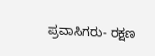ಪ್ರವಾಸಿಗರು- ರಕ್ಷಣ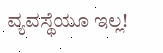ವ್ಯವಸ್ಥೆಯೂ ಇಲ್ಲ!